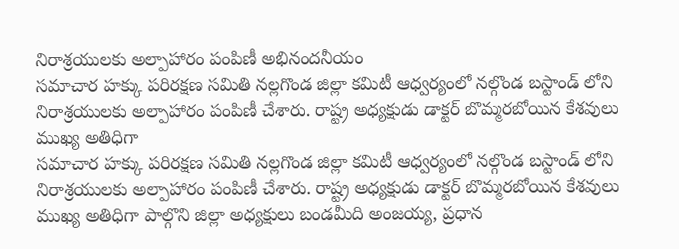నిరాశ్రయులకు అల్పాహారం పంపిణీ అభినందనీయం
సమాచార హక్కు పరిరక్షణ సమితి నల్లగొండ జిల్లా కమిటీ ఆధ్వర్యంలో నల్గొండ బస్టాండ్ లోని నిరాశ్రయులకు అల్పాహారం పంపిణీ చేశారు. రాష్ట్ర అధ్యక్షుడు డాక్టర్ బొమ్మరబోయిన కేశవులు ముఖ్య అతిధిగా
సమాచార హక్కు పరిరక్షణ సమితి నల్లగొండ జిల్లా కమిటీ ఆధ్వర్యంలో నల్గొండ బస్టాండ్ లోని నిరాశ్రయులకు అల్పాహారం పంపిణీ చేశారు. రాష్ట్ర అధ్యక్షుడు డాక్టర్ బొమ్మరబోయిన కేశవులు ముఖ్య అతిధిగా పాల్గొని జిల్లా అధ్యక్షులు బండమీది అంజయ్య, ప్రధాన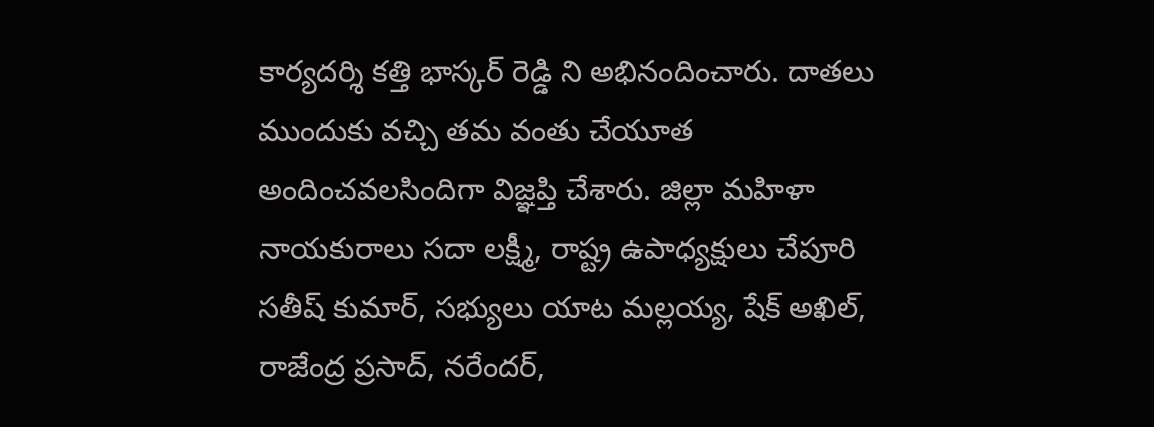కార్యదర్శి కత్తి భాస్కర్ రెడ్డి ని అభినందించారు. దాతలు ముందుకు వచ్చి తమ వంతు చేయూత అందించవలసిందిగా విజ్ఞప్తి చేశారు. జిల్లా మహిళా నాయకురాలు సదా లక్ష్మీ, రాష్ట్ర ఉపాధ్యక్షులు చేపూరి సతీష్ కుమార్, సభ్యులు యాట మల్లయ్య, షేక్ అఖిల్, రాజేంద్ర ప్రసాద్, నరేందర్,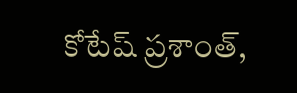కోటేష్ ప్రశాంత్,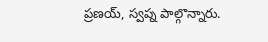ప్రణయ్, స్వప్న పాల్గొన్నారు.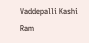Vaddepalli Kashi Ram